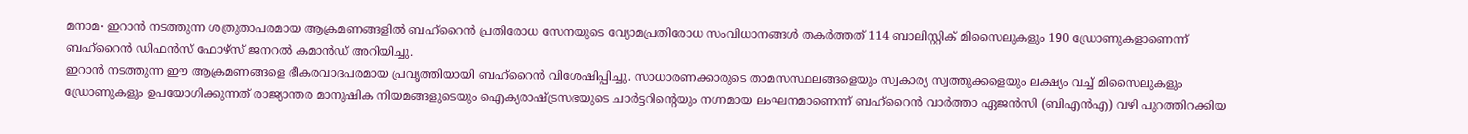മനാമ∙ ഇറാൻ നടത്തുന്ന ശത്രുതാപരമായ ആക്രമണങ്ങളിൽ ബഹ്റൈൻ പ്രതിരോധ സേനയുടെ വ്യോമപ്രതിരോധ സംവിധാനങ്ങൾ തകർത്തത് 114 ബാലിസ്റ്റിക് മിസൈലുകളും 190 ഡ്രോണുകളാണെന്ന് ബഹ്റൈൻ ഡിഫൻസ് ഫോഴ്സ് ജനറൽ കമാൻഡ് അറിയിച്ചു.
ഇറാൻ നടത്തുന്ന ഈ ആക്രമണങ്ങളെ ഭീകരവാദപരമായ പ്രവൃത്തിയായി ബഹ്റൈൻ വിശേഷിപ്പിച്ചു. സാധാരണക്കാരുടെ താമസസ്ഥലങ്ങളെയും സ്വകാര്യ സ്വത്തുക്കളെയും ലക്ഷ്യം വച്ച് മിസൈലുകളും ഡ്രോണുകളും ഉപയോഗിക്കുന്നത് രാജ്യാന്തര മാനുഷിക നിയമങ്ങളുടെയും ഐക്യരാഷ്ട്രസഭയുടെ ചാർട്ടറിന്റെയും നഗ്നമായ ലംഘനമാണെന്ന് ബഹ്റൈൻ വാർത്താ ഏജൻസി (ബിഎൻഎ) വഴി പുറത്തിറക്കിയ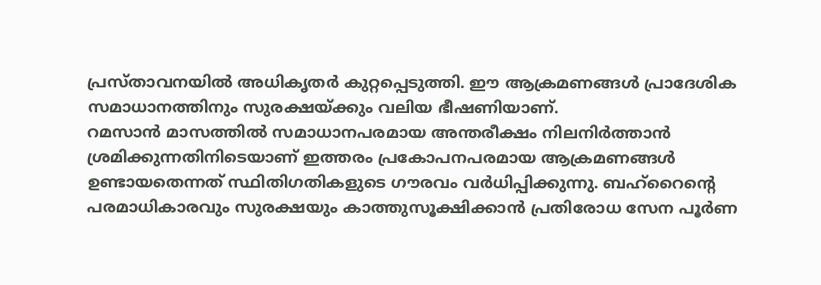പ്രസ്താവനയിൽ അധികൃതർ കുറ്റപ്പെടുത്തി. ഈ ആക്രമണങ്ങൾ പ്രാദേശിക സമാധാനത്തിനും സുരക്ഷയ്ക്കും വലിയ ഭീഷണിയാണ്.
റമസാൻ മാസത്തിൽ സമാധാനപരമായ അന്തരീക്ഷം നിലനിർത്താൻ ശ്രമിക്കുന്നതിനിടെയാണ് ഇത്തരം പ്രകോപനപരമായ ആക്രമണങ്ങൾ ഉണ്ടായതെന്നത് സ്ഥിതിഗതികളുടെ ഗൗരവം വർധിപ്പിക്കുന്നു. ബഹ്റൈന്റെ പരമാധികാരവും സുരക്ഷയും കാത്തുസൂക്ഷിക്കാൻ പ്രതിരോധ സേന പൂർണ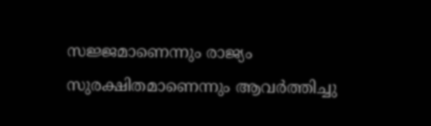സജ്ജമാണെന്നും രാജ്യം സുരക്ഷിതമാണെന്നും ആവർത്തിച്ചു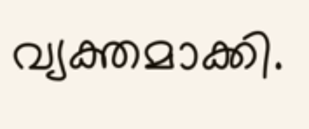വ്യക്തമാക്കി.